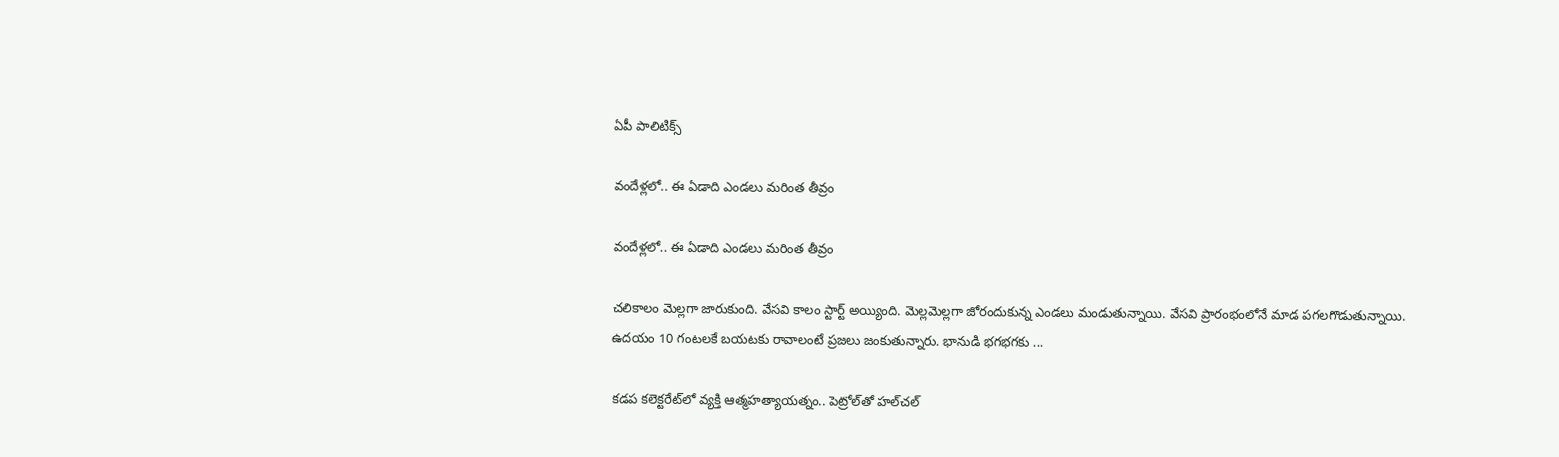ఏపీ పాలిటిక్స్

వందేళ్లలో.. ఈ ఏడాది ఎండ‌లు మ‌రింత తీవ్రం

వందేళ్లలో.. ఈ ఏడాది ఎండ‌లు మ‌రింత తీవ్రం

చ‌లికాలం మెల్ల‌గా జారుకుంది. వేస‌వి కాలం స్టార్ట్ అయ్యింది. మెల్ల‌మెల్ల‌గా జోరందుకున్న ఎండ‌లు మండుతున్నాయి. వేస‌వి ప్రారంభంలోనే మాడ ప‌గ‌ల‌గొడుతున్నాయి. ఉద‌యం 10 గంట‌ల‌కే బ‌య‌ట‌కు రావాలంటే ప్ర‌జ‌లు జంకుతున్నారు. భానుడి భ‌గ‌భ‌గ‌కు ...

క‌డ‌ప క‌లెక్ట‌రేట్‌లో వ్య‌క్తి ఆత్మ‌హ‌త్యాయ‌త్నం.. పెట్రోల్‌తో హ‌ల్‌చ‌ల్‌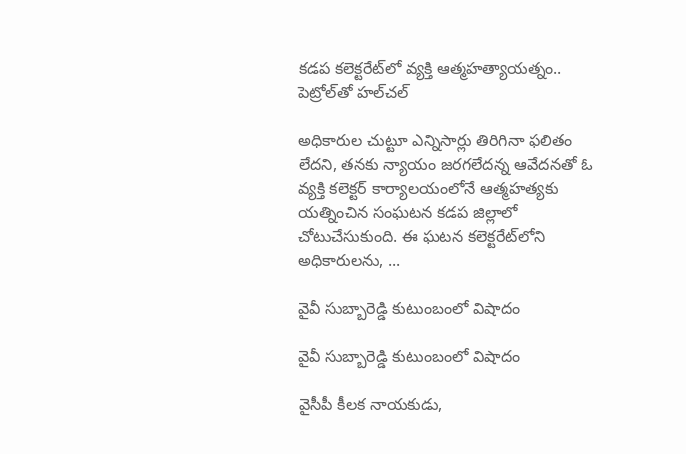క‌డ‌ప క‌లెక్ట‌రేట్‌లో వ్య‌క్తి ఆత్మ‌హ‌త్యాయ‌త్నం.. పెట్రోల్‌తో హ‌ల్‌చ‌ల్‌

అధికారుల చుట్టూ ఎన్నిసార్లు తిరిగినా ఫ‌లితం లేద‌ని, త‌న‌కు న్యాయం జ‌ర‌గ‌లేద‌న్న ఆవేద‌న‌తో ఓ వ్య‌క్తి క‌లెక్ట‌ర్ కార్యాల‌యంలోనే ఆత్మ‌హ‌త్య‌కు య‌త్నించిన సంఘ‌ట‌న క‌డ‌ప జిల్లాలో చోటుచేసుకుంది. ఈ ఘ‌ట‌న క‌లెక్ట‌రేట్‌లోని అధికారుల‌ను, ...

వైవీ సుబ్బారెడ్డి కుటుంబంలో విషాదం

వైవీ సుబ్బారెడ్డి కుటుంబంలో విషాదం

వైసీపీ కీలక నాయకుడు,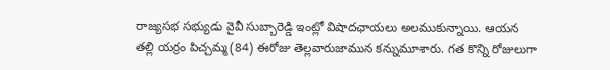రాజ్యసభ సభ్యుడు వైవీ సుబ్బారెడ్డి ఇంట్లో విషాదఛాయలు అలముకున్నాయి. ఆయన తల్లి యర్రం పిచ్చమ్మ (84) ఈరోజు తెల్లవారుజామున కన్నుమూశారు. గత కొన్ని రోజులుగా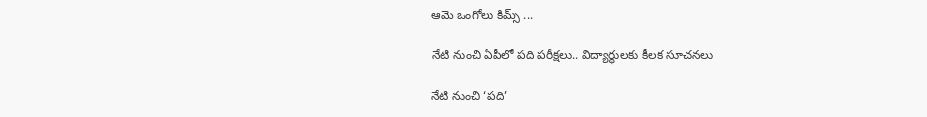ఆమె ఒంగోలు కిమ్స్ ...

నేటి నుంచి ఏపీలో ప‌ది ప‌రీక్ష‌లు.. విద్యార్థులకు కీలక సూచ‌న‌లు

నేటి నుంచి ‘ప‌ది’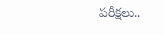ప‌రీక్ష‌లు..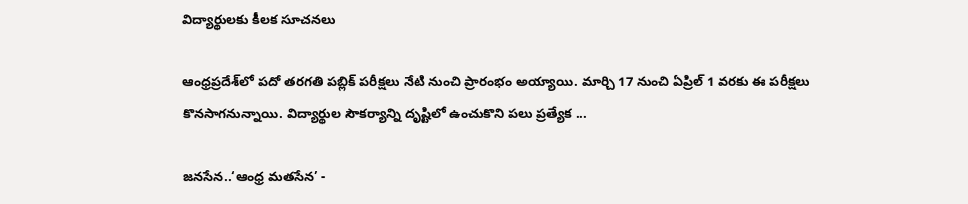విద్యార్థులకు కీలక సూచ‌న‌లు

ఆంధ్రప్రదేశ్‌లో పదో తరగతి పబ్లిక్ పరీక్షలు నేటి నుంచి ప్రారంభం అయ్యాయి. మార్చి 17 నుంచి ఏప్రిల్ 1 వరకు ఈ పరీక్షలు కొనసాగనున్నాయి. విద్యార్థుల సౌకర్యాన్ని దృష్టిలో ఉంచుకొని పలు ప్రత్యేక ...

జనసేన..‘ఆంధ్ర మతసేన’ -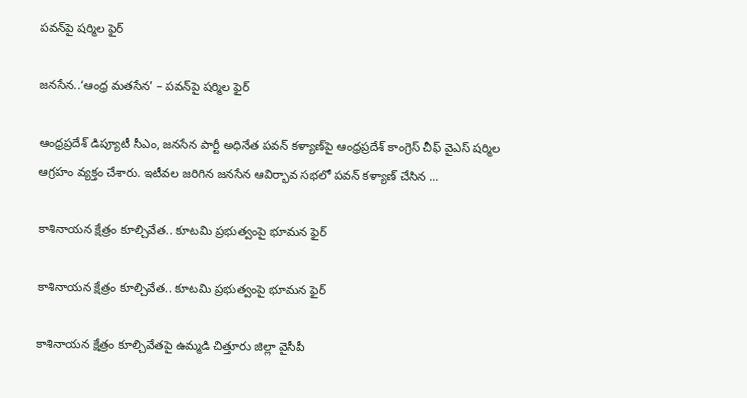పవన్‌పై షర్మిల ఫైర్

జనసేన..‘ఆంధ్ర మతసేన’ – పవన్‌పై షర్మిల ఫైర్

ఆంధ్రప్రదేశ్ డిప్యూటీ సీఎం, జనసేన పార్టీ అధినేత పవన్ కళ్యాణ్‌పై ఆంధ్ర‌ప్ర‌దేశ్ కాంగ్రెస్ చీఫ్ వైఎస్ షర్మిల ఆగ్ర‌హం వ్య‌క్తం చేశారు. ఇటీవల జరిగిన జనసేన ఆవిర్భావ సభలో పవన్ కళ్యాణ్ చేసిన ...

కాశినాయన క్షేత్రం కూల్చివేత.. కూటమి ప్రభుత్వంపై భూమన ఫైర్

కాశినాయన క్షేత్రం కూల్చివేత.. కూటమి ప్రభుత్వంపై భూమన ఫైర్

కాశినాయన క్షేత్రం కూల్చివేతపై ఉమ్మడి చిత్తూరు జిల్లా వైసీపీ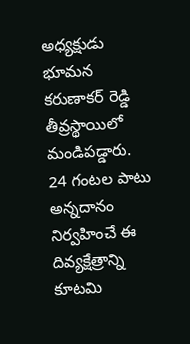అధ్యక్షుడు భూమన కరుణాకర్ రెడ్డి తీవ్రస్థాయిలో మండిపడ్డారు. 24 గంటల పాటు అన్నదానం నిర్వహించే ఈ దివ్యక్షేత్రాన్ని కూటమి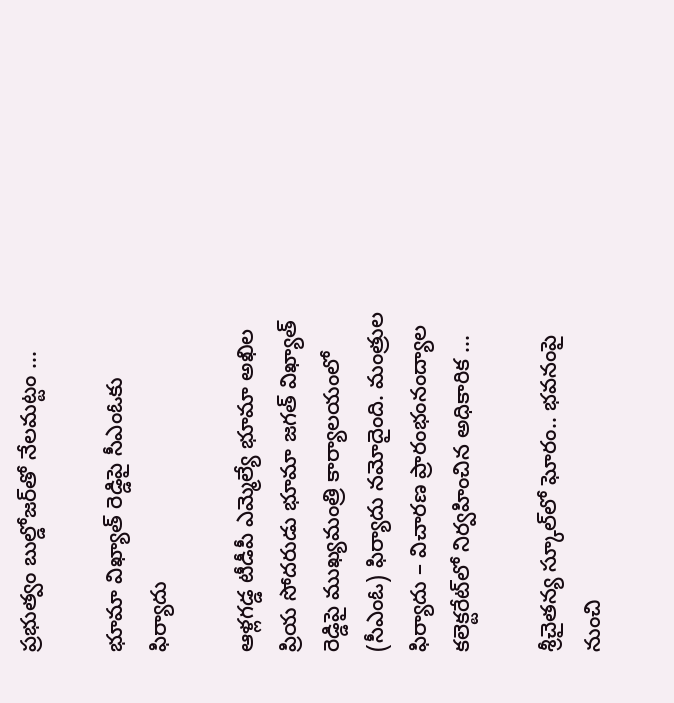ప్రభుత్వం బుల్డోజర్‌తో నేలమట్టం ...

భూమా విఖ్యాత్ రెడ్డిపై సీఎంఓకు ఫిర్యాదు

ఆళ్లగడ్డ టీడీపీ ఎమ్మెల్యే భూమా అఖిల ప్రియ సోదరుడు భూమా జగత్‌ విఖ్యాత్‌ రెడ్డిపై ముఖ్యమంత్రి కార్యాలయంలో (సీఎంఓ) ఫిర్యాదు నమోదైంది. మంత్రుల ఫిర్యాదు – విచారణ ప్రారంభంనంద్యాల కలెక్టరేట్‌లో నిర్వహించిన అధికారిక ...

శ్రీ‌చైత‌న్య స్కూల్‌లో ఘోరం.. భ‌వనంపై నుంచి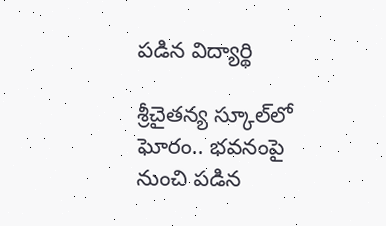ప‌డిన విద్యార్థి

శ్రీ‌చైత‌న్య స్కూల్‌లో ఘోరం.. భ‌వనంపై నుంచి ప‌డిన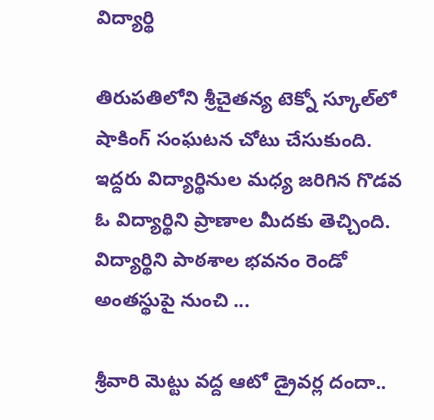విద్యార్థి

తిరుప‌తిలోని శ్రీ‌చైత‌న్య టెక్నో స్కూల్‌లో షాకింగ్ సంఘ‌ట‌న చోటు చేసుకుంది. ఇద్ద‌రు విద్యార్థినుల మ‌ధ్య జ‌రిగిన గొడ‌వ ఓ విద్యార్థిని ప్రాణాల మీద‌కు తెచ్చింది. విద్యార్థిని పాఠ‌శాల భ‌వ‌నం రెండో అంత‌స్థుపై నుంచి ...

శ్రీ‌వారి మెట్టు వ‌ద్ద‌ ఆటో డ్రైవర్ల దందా..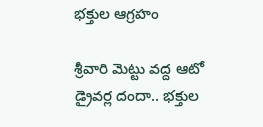భ‌క్తుల ఆగ్ర‌హం

శ్రీ‌వారి మెట్టు వ‌ద్ద‌ ఆటో డ్రైవర్ల దందా.. భ‌క్తుల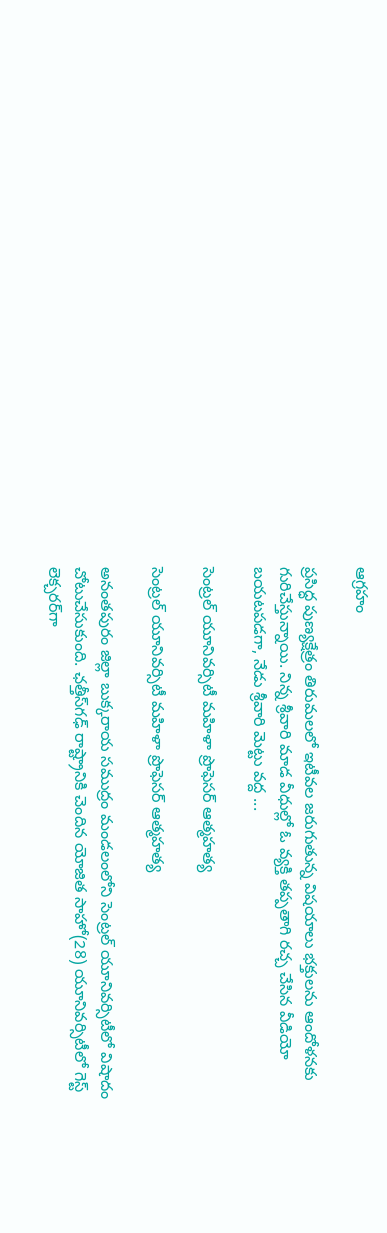ఆగ్ర‌హం

ప్ర‌సిద్ధ పుణ్యక్షేత్రం తిరుమ‌లలో ఇటీవ‌ల జ‌రుగుతున్న విష‌యాలు భ‌క్తుల‌ను ఆందోళ‌న‌కు గురిచేస్తున్నాయి. నిన్న శ్రీ‌వారి మాడ వీధుల్లో ఓ వ్య‌క్తి త‌ప్ప‌తాగి ర‌చ్చ చేసిన వీడియో బ‌య‌ట‌ప‌డ‌గా, నేడు శ్రీ‌వారి మెట్టు వ‌ద్ద ...

సెంట్రల్ యూనివర్సిటీ మహిళా ప్రొఫెసర్ ఆత్మహత్య

సెంట్రల్ యూనివర్సిటీ మహిళా ప్రొఫెసర్ ఆత్మహత్య

అనంతపురం జిల్లా బుక్కరాయ సముద్రం మండలంలోని సెంట్ర‌ల్ యూనివ‌ర్సిటీలో విషాదం చోటుచేసుకుంది. ఛ‌త్తీస్‌గఢ్ రాష్ట్రానికి చెందిన యోజిత సాహో(28) యూనివర్సిటీలో గెస్ట్ లెక్చ‌ర‌ర్‌గా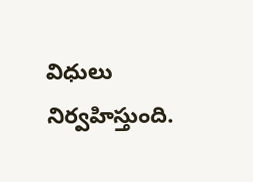విధులు నిర్వహిస్తుంది.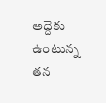అద్దెకు ఉంటున్న‌ తన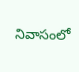నివాసంలో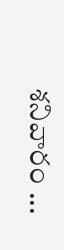శనివారం ...